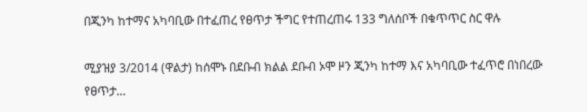በጂንካ ከተማና አካባቢው በተፈጠረ የፀጥታ ችግር የተጠረጠሩ 133 ግለሰቦች በቁጥጥር ስር ዋሉ

ሚያዝያ 3/2014 (ዋልታ) ከሰሞኑ በደቡብ ክልል ደቡብ ኦሞ ዞን ጂንካ ከተማ እና አካባቢው ተፈጥሮ በነበረው የፀጥታ…